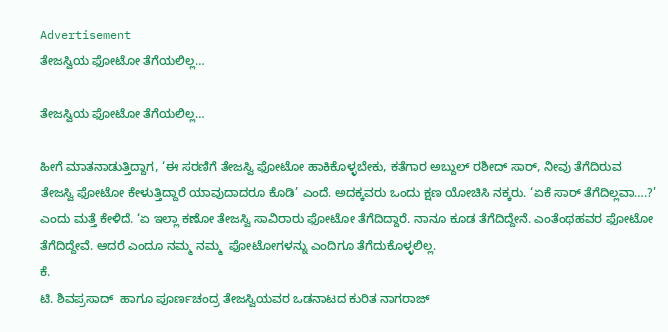Advertisement
ತೇಜಸ್ವಿಯ ಫೋಟೋ ತೆಗೆಯಲಿಲ್ಲ…

ತೇಜಸ್ವಿಯ ಫೋಟೋ ತೆಗೆಯಲಿಲ್ಲ…

ಹೀಗೆ ಮಾತನಾಡುತ್ತಿದ್ದಾಗ, ‘ಈ ಸರಣಿಗೆ ತೇಜಸ್ವಿ ಫೋಟೋ ಹಾಕಿಕೊಳ್ಳಬೇಕು, ಕತೆಗಾರ ಅಬ್ದುಲ್ ರಶೀದ್ ಸಾರ್, ನೀವು ತೆಗೆದಿರುವ ತೇಜಸ್ವಿ ಫೋಟೋ ಕೇಳುತ್ತಿದ್ದಾರೆ ಯಾವುದಾದರೂ ಕೊಡಿ’ ಎಂದೆ. ಅದಕ್ಕವರು ಒಂದು ಕ್ಷಣ ಯೋಚಿಸಿ ನಕ್ಕರು. ‘ಏಕೆ ಸಾರ್ ತೆಗೆದಿಲ್ಲವಾ….?’ ಎಂದು ಮತ್ತೆ ಕೇಳಿದೆ. ‘ಏ ಇಲ್ಲಾ ಕಣೋ ತೇಜಸ್ವಿ ಸಾವಿರಾರು ಫೋಟೋ ತೆಗೆದಿದ್ದಾರೆ. ನಾನೂ ಕೂಡ ತೆಗೆದಿದ್ದೇನೆ. ಎಂತೆಂಥಹವರ ಫೋಟೋ ತೆಗೆದಿದ್ದೇವೆ. ಆದರೆ ಎಂದೂ ನಮ್ಮ ನಮ್ಮ  ಫೋಟೋಗಳನ್ನು ಎಂದಿಗೂ ತೆಗೆದುಕೊಳ್ಳಲಿಲ್ಲ.
ಕೆ.
ಟಿ. ಶಿವಪ್ರಸಾದ್  ಹಾಗೂ ಪೂರ್ಣಚಂದ್ರ ತೇಜಸ್ವಿಯವರ ಒಡನಾಟದ ಕುರಿತ ನಾಗರಾಜ್‌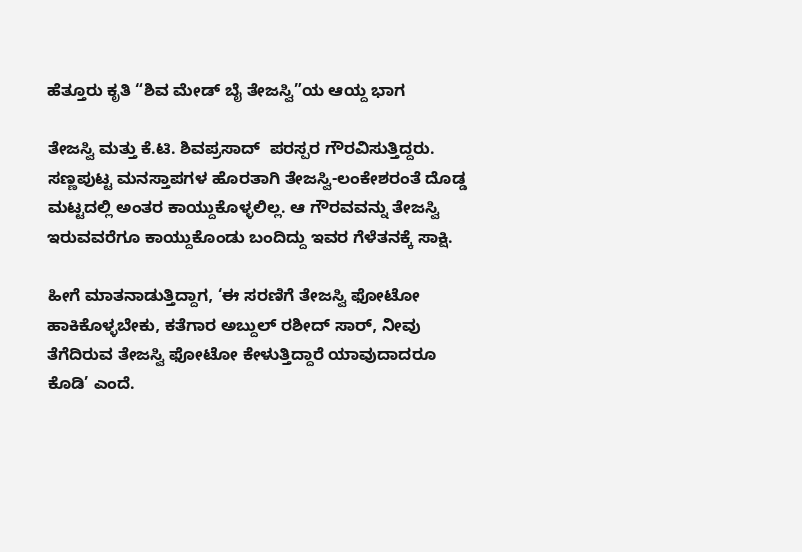ಹೆತ್ತೂರು ಕೃತಿ “ಶಿವ ಮೇಡ್‌ ಬೈ ತೇಜಸ್ವಿ”ಯ ಆಯ್ದ ಭಾಗ

ತೇಜಸ್ವಿ ಮತ್ತು ಕೆ.ಟಿ. ಶಿವಪ್ರಸಾದ್  ಪರಸ್ಪರ ಗೌರವಿಸುತ್ತಿದ್ದರು. ಸಣ್ಣಪುಟ್ಟ ಮನಸ್ತಾಪಗಳ ಹೊರತಾಗಿ ತೇಜಸ್ವಿ-ಲಂಕೇಶರಂತೆ ದೊಡ್ಡ ಮಟ್ಟದಲ್ಲಿ ಅಂತರ ಕಾಯ್ದುಕೊಳ್ಳಲಿಲ್ಲ. ಆ ಗೌರವವನ್ನು ತೇಜಸ್ವಿ ಇರುವವರೆಗೂ ಕಾಯ್ದುಕೊಂಡು ಬಂದಿದ್ದು ಇವರ ಗೆಳೆತನಕ್ಕೆ ಸಾಕ್ಷಿ.

ಹೀಗೆ ಮಾತನಾಡುತ್ತಿದ್ದಾಗ, ‘ಈ ಸರಣಿಗೆ ತೇಜಸ್ವಿ ಫೋಟೋ ಹಾಕಿಕೊಳ್ಳಬೇಕು, ಕತೆಗಾರ ಅಬ್ದುಲ್ ರಶೀದ್ ಸಾರ್, ನೀವು ತೆಗೆದಿರುವ ತೇಜಸ್ವಿ ಫೋಟೋ ಕೇಳುತ್ತಿದ್ದಾರೆ ಯಾವುದಾದರೂ ಕೊಡಿ’ ಎಂದೆ.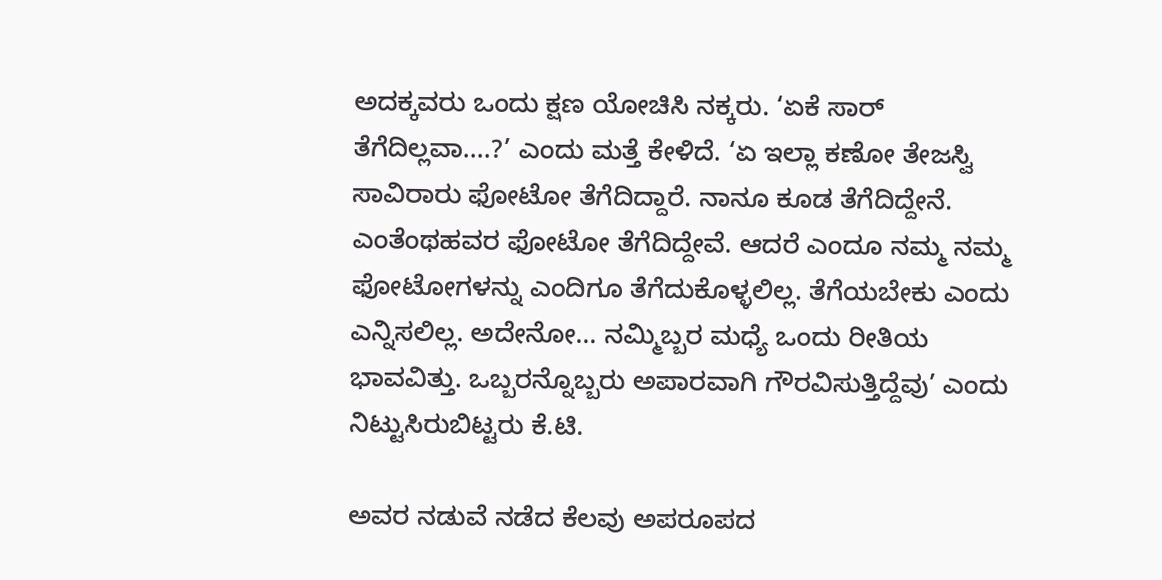ಅದಕ್ಕವರು ಒಂದು ಕ್ಷಣ ಯೋಚಿಸಿ ನಕ್ಕರು. ‘ಏಕೆ ಸಾರ್ ತೆಗೆದಿಲ್ಲವಾ….?’ ಎಂದು ಮತ್ತೆ ಕೇಳಿದೆ. ‘ಏ ಇಲ್ಲಾ ಕಣೋ ತೇಜಸ್ವಿ ಸಾವಿರಾರು ಫೋಟೋ ತೆಗೆದಿದ್ದಾರೆ. ನಾನೂ ಕೂಡ ತೆಗೆದಿದ್ದೇನೆ. ಎಂತೆಂಥಹವರ ಫೋಟೋ ತೆಗೆದಿದ್ದೇವೆ. ಆದರೆ ಎಂದೂ ನಮ್ಮ ನಮ್ಮ  ಫೋಟೋಗಳನ್ನು ಎಂದಿಗೂ ತೆಗೆದುಕೊಳ್ಳಲಿಲ್ಲ. ತೆಗೆಯಬೇಕು ಎಂದು ಎನ್ನಿಸಲಿಲ್ಲ. ಅದೇನೋ… ನಮ್ಮಿಬ್ಬರ ಮಧ್ಯೆ ಒಂದು ರೀತಿಯ ಭಾವವಿತ್ತು. ಒಬ್ಬರನ್ನೊಬ್ಬರು ಅಪಾರವಾಗಿ ಗೌರವಿಸುತ್ತಿದ್ದೆವು’ ಎಂದು ನಿಟ್ಟುಸಿರುಬಿಟ್ಟರು ಕೆ.ಟಿ.

ಅವರ ನಡುವೆ ನಡೆದ ಕೆಲವು ಅಪರೂಪದ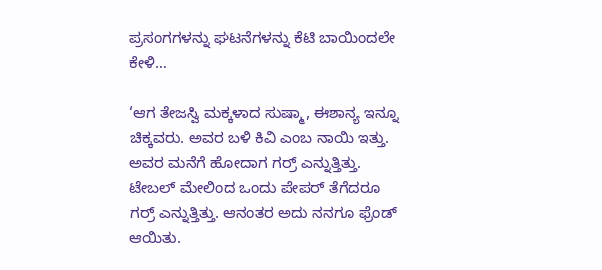ಪ್ರಸಂಗಗಳನ್ನು ಘಟನೆಗಳನ್ನು ಕೆಟಿ ಬಾಯಿಂದಲೇ ಕೇಳಿ…

‘ಆಗ ತೇಜಸ್ವಿ ಮಕ್ಕಳಾದ ಸುಷ್ಮಾ, ಈಶಾನ್ಯ ಇನ್ನೂ ಚಿಕ್ಕವರು. ಅವರ ಬಳಿ ಕಿವಿ ಎಂಬ ನಾಯಿ ಇತ್ತು. ಅವರ ಮನೆಗೆ ಹೋದಾಗ ಗರ್ರ್ ಎನ್ನುತ್ತಿತ್ತು.  ಟೇಬಲ್ ಮೇಲಿಂದ ಒಂದು ಪೇಪರ್ ತೆಗೆದರೂ ಗರ‍್ರ್ ಎನ್ನುತ್ತಿತ್ತು. ಆನಂತರ ಅದು ನನಗೂ ಫ್ರೆಂಡ್ ಆಯಿತು.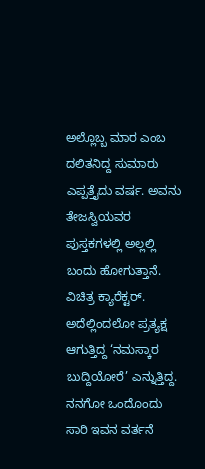ಅಲ್ಲೊಬ್ಬ ಮಾರ ಎಂಬ ದಲಿತನಿದ್ದ ಸುಮಾರು ಎಪ್ಪತ್ತೈದು ವರ್ಷ. ಅವನು ತೇಜಸ್ವಿಯವರ ಪುಸ್ತಕಗಳಲ್ಲಿ ಅಲ್ಲಲ್ಲಿ ಬಂದು ಹೋಗುತ್ತಾನೆ. ವಿಚಿತ್ರ ಕ್ಯಾರೆಕ್ಟರ್. ಅದೆಲ್ಲಿಂದಲೋ ಪ್ರತ್ಯಕ್ಷ ಆಗುತ್ತಿದ್ದ ‘ನಮಸ್ಕಾರ ಬುದ್ದಿಯೋರೆ’ ಎನ್ನುತ್ತಿದ್ದ. ನನಗೋ ಒಂದೊಂದು ಸಾರಿ ಇವನ ವರ್ತನೆ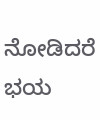ನೋಡಿದರೆ ಭಯ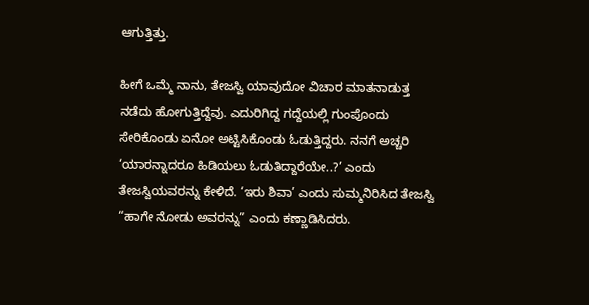ಆಗುತ್ತಿತ್ತು.

ಹೀಗೆ ಒಮ್ಮೆ ನಾನು, ತೇಜಸ್ವಿ ಯಾವುದೋ ವಿಚಾರ ಮಾತನಾಡುತ್ತ ನಡೆದು ಹೋಗುತ್ತಿದ್ದೆವು. ಎದುರಿಗಿದ್ದ ಗದ್ದೆಯಲ್ಲಿ ಗುಂಪೊಂದು ಸೇರಿಕೊಂಡು ಏನೋ ಅಟ್ಟಿಸಿಕೊಂಡು ಓಡುತ್ತಿದ್ದರು. ನನಗೆ ಅಚ್ಚರಿ ‘ಯಾರನ್ನಾದರೂ ಹಿಡಿಯಲು ಓಡುತಿದ್ದಾರೆಯೇ..?’ ಎಂದು ತೇಜಸ್ವಿಯವರನ್ನು ಕೇಳಿದೆ. ‘ಇರು ಶಿವಾ’ ಎಂದು ಸುಮ್ಮನಿರಿಸಿದ ತೇಜಸ್ವಿ “ಹಾಗೇ ನೋಡು ಅವರನ್ನು” ಎಂದು ಕಣ್ಣಾಡಿಸಿದರು.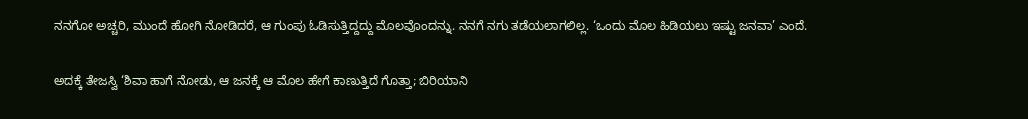ನನಗೋ ಅಚ್ಚರಿ, ಮುಂದೆ ಹೋಗಿ ನೋಡಿದರೆ, ಆ ಗುಂಪು ಓಡಿಸುತ್ತಿದ್ದದ್ದು ಮೊಲವೊಂದನ್ನು. ನನಗೆ ನಗು ತಡೆಯಲಾಗಲಿಲ್ಲ. ‘ಒಂದು ಮೊಲ ಹಿಡಿಯಲು ಇಷ್ಟು ಜನವಾ’ ಎಂದೆ.

ಅದಕ್ಕೆ ತೇಜಸ್ವಿ ‘ಶಿವಾ ಹಾಗೆ ನೋಡು, ಆ ಜನಕ್ಕೆ ಆ ಮೊಲ ಹೇಗೆ ಕಾಣುತ್ತಿದೆ ಗೊತ್ತಾ; ಬಿರಿಯಾನಿ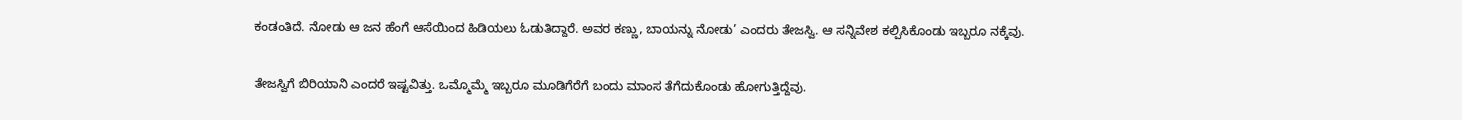ಕಂಡಂತಿದೆ. ನೋಡು ಆ ಜನ ಹೆಂಗೆ ಆಸೆಯಿಂದ ಹಿಡಿಯಲು ಓಡುತಿದ್ದಾರೆ. ಅವರ ಕಣ್ಣು, ಬಾಯನ್ನು ನೋಡು’ ಎಂದರು ತೇಜಸ್ವಿ. ಆ ಸನ್ನಿವೇಶ ಕಲ್ಪಿಸಿಕೊಂಡು ಇಬ್ಬರೂ ನಕ್ಕೆವು.

ತೇಜಸ್ವಿಗೆ ಬಿರಿಯಾನಿ ಎಂದರೆ ಇಷ್ಟವಿತ್ತು. ಒಮ್ಮೊಮ್ಮೆ ಇಬ್ಬರೂ ಮೂಡಿಗೆರೆಗೆ ಬಂದು ಮಾಂಸ ತೆಗೆದುಕೊಂಡು ಹೋಗುತ್ತಿದ್ದೆವು.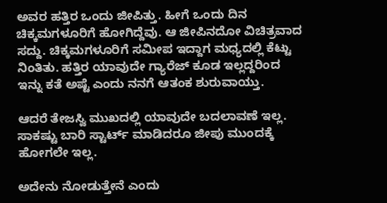ಅವರ ಹತ್ತಿರ ಒಂದು ಜೀಪಿತ್ತು. ಹೀಗೆ ಒಂದು ದಿನ ಚಿಕ್ಕಮಗಳೂರಿಗೆ ಹೋಗಿದ್ದೆವು. ಆ ಜೀಪಿನದೋ ವಿಚಿತ್ರವಾದ ಸದ್ದು. ಚಿಕ್ಕಮಗಳೂರಿಗೆ ಸಮೀಪ ಇದ್ದಾಗ ಮಧ್ಯದಲ್ಲಿ ಕೆಟ್ಟು ನಿಂತಿತು. ಹತ್ತಿರ ಯಾವುದೇ ಗ್ಯಾರೆಜ್ ಕೂಡ ಇಲ್ಲದ್ದರಿಂದ ಇನ್ನು ಕತೆ ಅಷ್ಟೆ ಎಂದು ನನಗೆ ಆತಂಕ ಶುರುವಾಯ್ತು.

ಆದರೆ ತೇಜಸ್ವಿ ಮುಖದಲ್ಲಿ ಯಾವುದೇ ಬದಲಾವಣೆ ಇಲ್ಲ. ಸಾಕಷ್ಟು ಬಾರಿ ಸ್ಟಾರ್ಟ್‌ ಮಾಡಿದರೂ ಜೀಪು ಮುಂದಕ್ಕೆ ಹೋಗಲೇ ಇಲ್ಲ.

ಅದೇನು ನೋಡುತ್ತೇನೆ ಎಂದು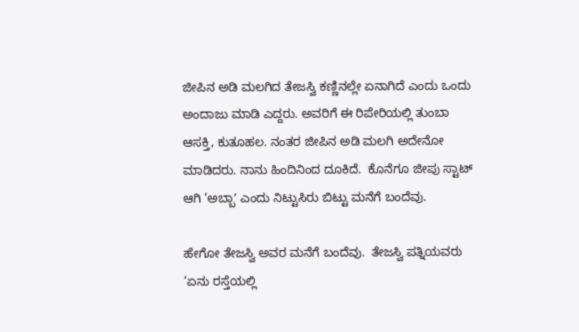ಜೀಪಿನ ಅಡಿ ಮಲಗಿದ ತೇಜಸ್ವಿ ಕಣ್ಣಿನಲ್ಲೇ ಏನಾಗಿದೆ ಎಂದು ಒಂದು ಅಂದಾಜು ಮಾಡಿ ಎದ್ದರು. ಅವರಿಗೆ ಈ ರಿಪೇರಿಯಲ್ಲಿ ತುಂಬಾ ಆಸಕ್ತಿ, ಕುತೂಹಲ. ನಂತರ ಜೀಪಿನ ಅಡಿ ಮಲಗಿ ಅದೇನೋ ಮಾಡಿದರು. ನಾನು ಹಿಂದಿನಿಂದ ದೂಕಿದೆ.  ಕೊನೆಗೂ ಜೀಪು ಸ್ಟಾಟ್ ಆಗಿ ‘ಅಬ್ಬಾʼ ಎಂದು ನಿಟ್ಟುಸಿರು ಬಿಟ್ಟು ಮನೆಗೆ ಬಂದೆವು.

ಹೇಗೋ ತೇಜಸ್ವಿ ಅವರ ಮನೆಗೆ ಬಂದೆವು.  ತೇಜಸ್ವಿ ಪತ್ನಿಯವರು ‘ಏನು ರಸ್ತೆಯಲ್ಲಿ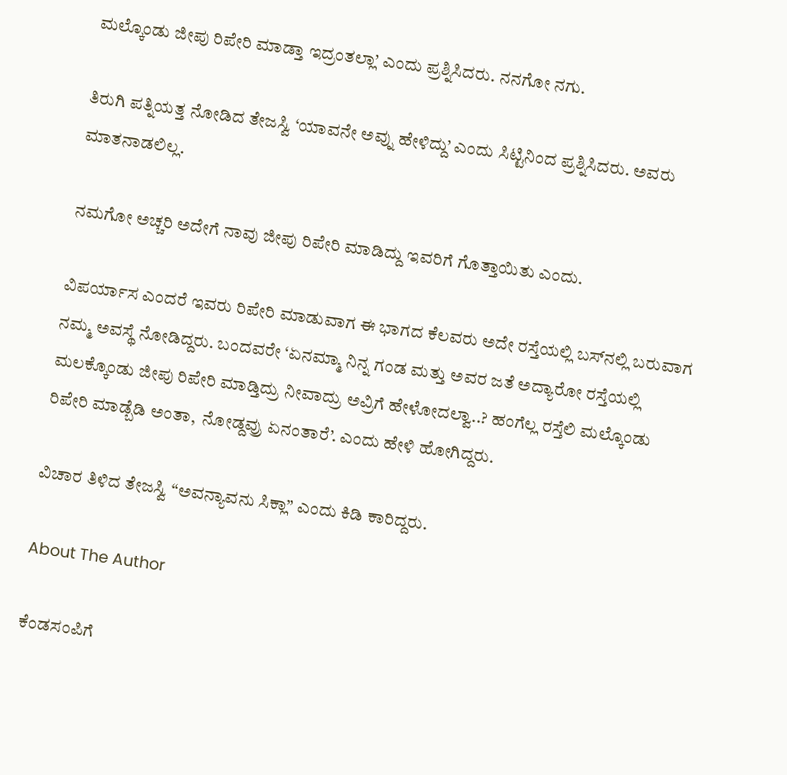ಮಲ್ಕೊಂಡು ಜೀಪು ರಿಪೇರಿ ಮಾಡ್ತಾ ಇದ್ರಂತಲ್ಲಾ’ ಎಂದು ಪ್ರಶ್ನಿಸಿದರು. ನನಗೋ ನಗು.

ತಿರುಗಿ ಪತ್ನಿಯತ್ತ ನೋಡಿದ ತೇಜಸ್ವಿ ‘ಯಾವನೇ ಅವ್ನು ಹೇಳಿದ್ದು’ ಎಂದು ಸಿಟ್ಟಿನಿಂದ ಪ್ರಶ್ನಿಸಿದರು. ಅವರು  ಮಾತನಾಡಲಿಲ್ಲ.

ನಮಗೋ ಅಚ್ಚರಿ ಅದೇಗೆ ನಾವು ಜೀಪು ರಿಪೇರಿ ಮಾಡಿದ್ದು ಇವರಿಗೆ ಗೊತ್ತಾಯಿತು ಎಂದು.

ವಿಪರ್ಯಾಸ ಎಂದರೆ ಇವರು ರಿಪೇರಿ ಮಾಡುವಾಗ ಈ ಭಾಗದ ಕೆಲವರು ಅದೇ ರಸ್ತೆಯಲ್ಲಿ ಬಸ್‌ನಲ್ಲಿ ಬರುವಾಗ ನಮ್ಮ ಅವಸ್ಥೆ ನೋಡಿದ್ದರು. ಬಂದವರೇ ‘ಏನಮ್ಮಾ ನಿನ್ನ ಗಂಡ ಮತ್ತು ಅವರ ಜತೆ ಅದ್ಯಾರೋ ರಸ್ತೆಯಲ್ಲಿ ಮಲಕ್ಕೊಂಡು ಜೀಪು ರಿಪೇರಿ ಮಾಡ್ತಿದ್ರು ನೀವಾದ್ರು ಅವ್ರಿಗೆ ಹೇಳೋದಲ್ವಾ..? ಹಂಗೆಲ್ಲ ರಸ್ತೆಲಿ ಮಲ್ಕೊಂಡು ರಿಪೇರಿ ಮಾಡ್ಬೆಡಿ ಅಂತಾ,  ನೋಡ್ದವ್ರು ಏನಂತಾರೆ’. ಎಂದು ಹೇಳಿ ಹೋಗಿದ್ದರು.

ವಿಚಾರ ತಿಳಿದ ತೇಜಸ್ವಿ “ಅವನ್ಯಾವನು ಸಿಕ್ಲಾ” ಎಂದು ಕಿಡಿ ಕಾರಿದ್ದರು.

About The Author

ಕೆಂಡಸಂಪಿಗೆ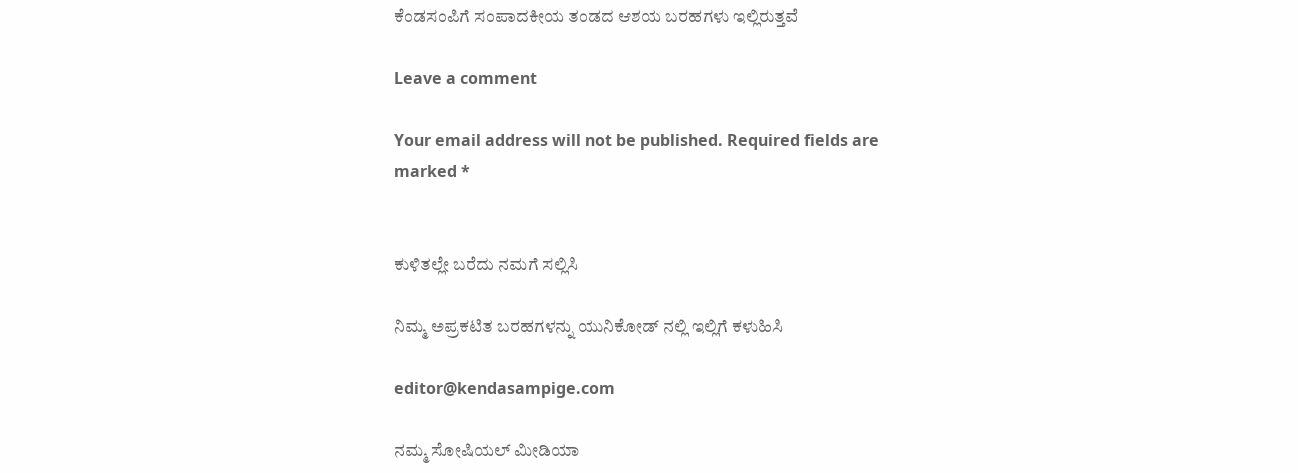ಕೆಂಡಸಂಪಿಗೆ ಸಂಪಾದಕೀಯ ತಂಡದ ಆಶಯ ಬರಹಗಳು ಇಲ್ಲಿರುತ್ತವೆ

Leave a comment

Your email address will not be published. Required fields are marked *


ಕುಳಿತಲ್ಲೇ ಬರೆದು ನಮಗೆ ಸಲ್ಲಿಸಿ

ನಿಮ್ಮ ಅಪ್ರಕಟಿತ ಬರಹಗಳನ್ನು ಯುನಿಕೋಡ್ ನಲ್ಲಿ ಇಲ್ಲಿಗೆ ಕಳುಹಿಸಿ

editor@kendasampige.com

ನಮ್ಮ ಸೋಷಿಯಲ್‌ ಮೀಡಿಯಾ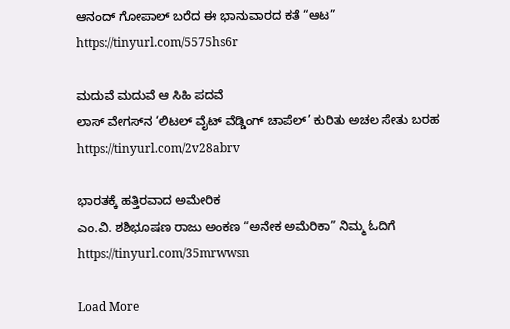ಆನಂದ್‌ ಗೋಪಾಲ್‌ ಬರೆದ ಈ ಭಾನುವಾರದ ಕತೆ “ಆಟ”
https://tinyurl.com/5575hs6r

ಮದುವೆ ಮದುವೆ ಆ ಸಿಹಿ ಪದವೆ
ಲಾಸ್‌ ವೇಗಸ್‌ನ ‘ಲಿಟಲ್ ವೈಟ್ ವೆಡ್ಡಿಂಗ್ ಚಾಪೆಲ್’ ಕುರಿತು ಅಚಲ ಸೇತು ಬರಹ
https://tinyurl.com/2v28abrv

ಭಾರತಕ್ಕೆ ಹತ್ತಿರವಾದ ಅಮೇರಿಕ
ಎಂ.ವಿ. ಶಶಿಭೂಷಣ ರಾಜು ಅಂಕಣ “ಅನೇಕ ಅಮೆರಿಕಾ” ನಿಮ್ಮ ಓದಿಗೆ
https://tinyurl.com/35mrwwsn

Load More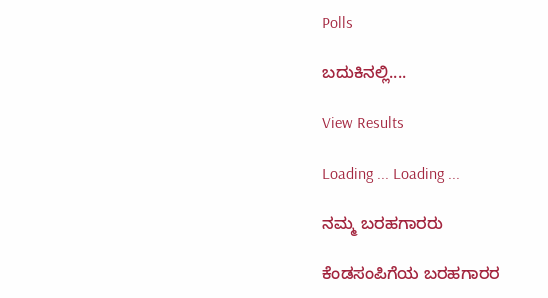Polls

ಬದುಕಿನಲ್ಲಿ....

View Results

Loading ... Loading ...

ನಮ್ಮ ಬರಹಗಾರರು

ಕೆಂಡಸಂಪಿಗೆಯ ಬರಹಗಾರರ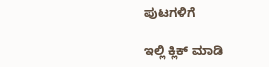ಪುಟಗಳಿಗೆ

ಇಲ್ಲಿ ಕ್ಲಿಕ್ ಮಾಡಿ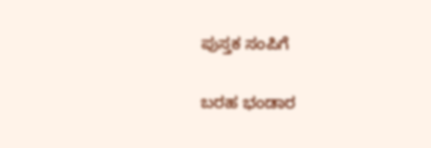ಪುಸ್ತಕ ಸಂಪಿಗೆ

ಬರಹ ಭಂಡಾರ